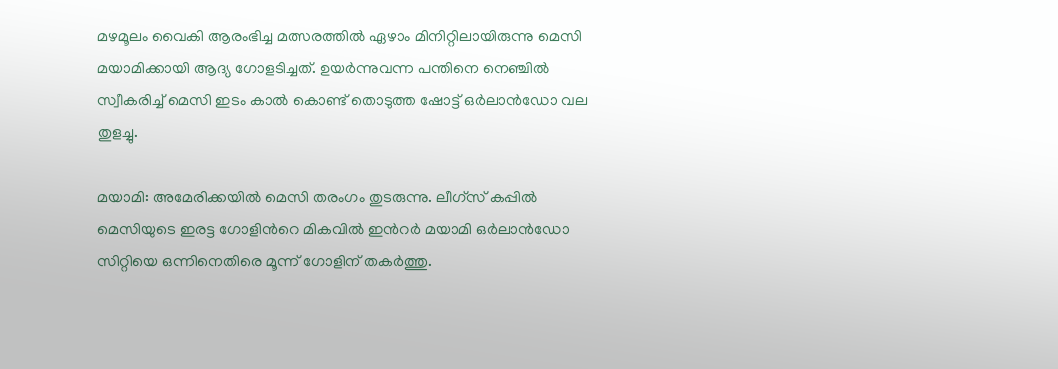മഴമൂലം വൈകി ആരംഭിച്ച മത്സരത്തില്‍ ഏഴാം മിനിറ്റിലായിരുന്നു മെസി മയാമിക്കായി ആദ്യ ഗോളടിച്ചത്. ഉയര്‍ന്നുവന്ന പന്തിനെ നെഞ്ചില്‍ സ്വീകരിച്ച് മെസി ഇടം കാല്‍ കൊണ്ട് തൊടുത്ത ഷോട്ട് ഒര്‍ലാന്‍ഡോ വല തുളച്ചു.

മയാമി: അമേരിക്കയില്‍ മെസി തരംഗം തുടരുന്നു. ലീഗ്സ് കപ്പില്‍ മെസിയുടെ ഇരട്ട ഗോളിന്‍റെ മികവില്‍ ഇന്‍റര്‍ മയാമി ഒര്‍ലാന്‍ഡോ സിറ്റിയെ ഒന്നിനെതിരെ മൂന്ന് ഗോളിന് തകര്‍ത്തു.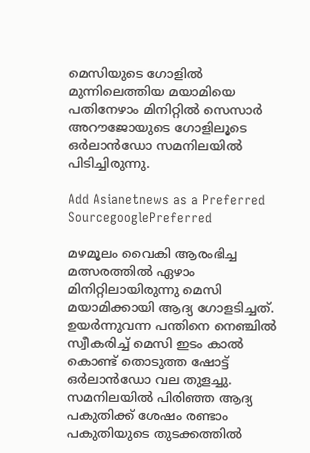മെസിയുടെ ഗോളില്‍ മുന്നിലെത്തിയ മയാമിയെ പതിനേഴാം മിനിറ്റില്‍ സെസാര്‍ അറൗജോയുടെ ഗോളിലൂടെ ഒര്‍ലാന്‍ഡോ സമനിലയില്‍ പിടിച്ചിരുന്നു.

Add Asianetnews as a Preferred SourcegooglePreferred

മഴമൂലം വൈകി ആരംഭിച്ച മത്സരത്തില്‍ ഏഴാം മിനിറ്റിലായിരുന്നു മെസി മയാമിക്കായി ആദ്യ ഗോളടിച്ചത്. ഉയര്‍ന്നുവന്ന പന്തിനെ നെഞ്ചില്‍ സ്വീകരിച്ച് മെസി ഇടം കാല്‍ കൊണ്ട് തൊടുത്ത ഷോട്ട് ഒര്‍ലാന്‍ഡോ വല തുളച്ചു. സമനിലയില്‍ പിരിഞ്ഞ ആദ്യ പകുതിക്ക് ശേഷം രണ്ടാം പകുതിയുടെ തുടക്കത്തില്‍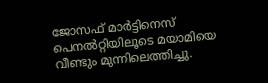ജോസഫ് മാര്‍ട്ടിനെസ് പെനല്‍റ്റിയിലൂടെ മയാമിയെ വീണ്ടും മുന്നിലെത്തിച്ചു.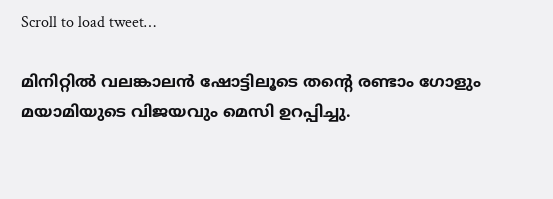Scroll to load tweet…

മിനിറ്റില്‍ വലങ്കാലന്‍ ഷോട്ടിലൂടെ തന്‍റെ രണ്ടാം ഗോളും മയാമിയുടെ വിജയവും മെസി ഉറപ്പിച്ചു.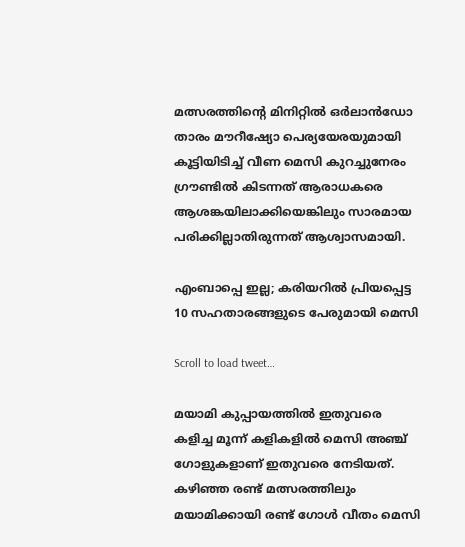മത്സരത്തിന്‍റെ മിനിറ്റില്‍ ഒര്‍ലാന്‍ഡോ താരം മൗറീഷ്യോ പെര്യയേരയുമായി കൂട്ടിയിടിച്ച് വീണ മെസി കുറച്ചുനേരം ഗ്രൗണ്ടില്‍ കിടന്നത് ആരാധകരെ ആശങ്കയിലാക്കിയെങ്കിലും സാരമായ പരിക്കില്ലാതിരുന്നത് ആശ്വാസമായി.

എംബാപ്പെ ഇല്ല; കരിയറില്‍ പ്രിയപ്പെട്ട 10 സഹതാരങ്ങളുടെ പേരുമായി മെസി

Scroll to load tweet…

മയാമി കുപ്പായത്തില്‍ ഇതുവരെ കളിച്ച മൂന്ന് കളികളില്‍ മെസി അഞ്ച് ഗോളുകളാണ് ഇതുവരെ നേടിയത്. കഴിഞ്ഞ രണ്ട് മത്സരത്തിലും മയാമിക്കായി രണ്ട് ഗോള്‍ വീതം മെസി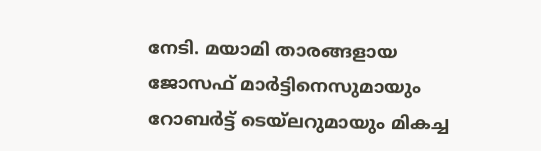നേടി. മയാമി താരങ്ങളായ ജോസഫ് മാര്‍ട്ടിനെസുമായും റോബര്‍ട്ട് ടെയ്‌ലറുമായും മികച്ച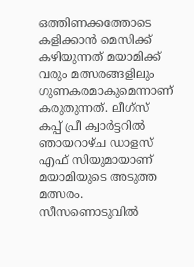ഒത്തിണക്കത്തോടെ കളിക്കാന്‍ മെസിക്ക് കഴിയുന്നത് മയാമിക്ക് വരും മത്സരങ്ങളിലും ഗുണകരമാകുമെന്നാണ് കരുതുന്നത്. ലീഗ്സ് കപ്പ് പ്രീ ക്വാര്‍ട്ടറില്‍ ഞായറാഴ്ച ഡാളസ് എഫ് സിയുമായാണ് മയാമിയുടെ അടുത്ത മത്സരം. സീസണൊടുവില്‍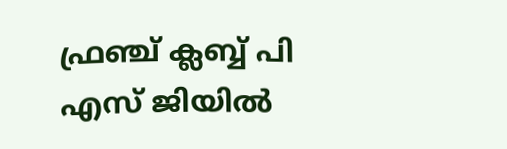ഫ്രഞ്ച് ക്ലബ്ബ് പി എസ് ജിയില്‍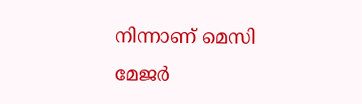നിന്നാണ് മെസി മേജര്‍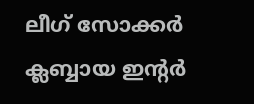ലീഗ് സോക്കര്‍ ക്ലബ്ബായ ഇന്‍റര്‍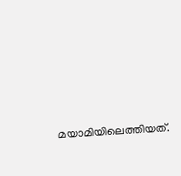മയാമിയിലെത്തിയത്.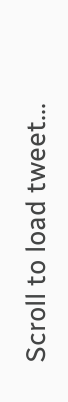Scroll to load tweet…